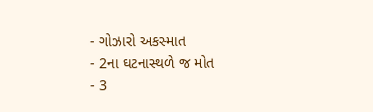- ગોઝારો અકસ્માત
- 2ના ઘટનાસ્થળે જ મોત
- 3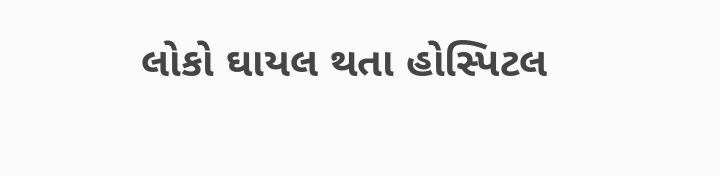લોકો ઘાયલ થતા હોસ્પિટલ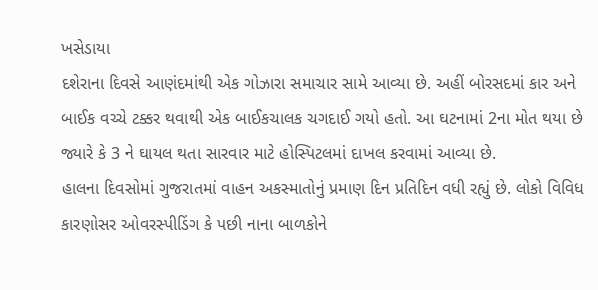ખસેડાયા
દશેરાના દિવસે આણંદમાંથી એક ગોઝારા સમાચાર સામે આવ્યા છે. અહીં બોરસદમાં કાર અને બાઈક વચ્ચે ટક્કર થવાથી એક બાઈકચાલક ચગદાઈ ગયો હતો. આ ઘટનામાં 2ના મોત થયા છે જ્યારે કે 3 ને ઘાયલ થતા સારવાર માટે હોસ્પિટલમાં દાખલ કરવામાં આવ્યા છે.
હાલના દિવસોમાં ગુજરાતમાં વાહન અકસ્માતોનું પ્રમાણ દિન પ્રતિદિન વધી રહ્યું છે. લોકો વિવિધ કારણોસર ઓવરસ્પીડિંગ કે પછી નાના બાળકોને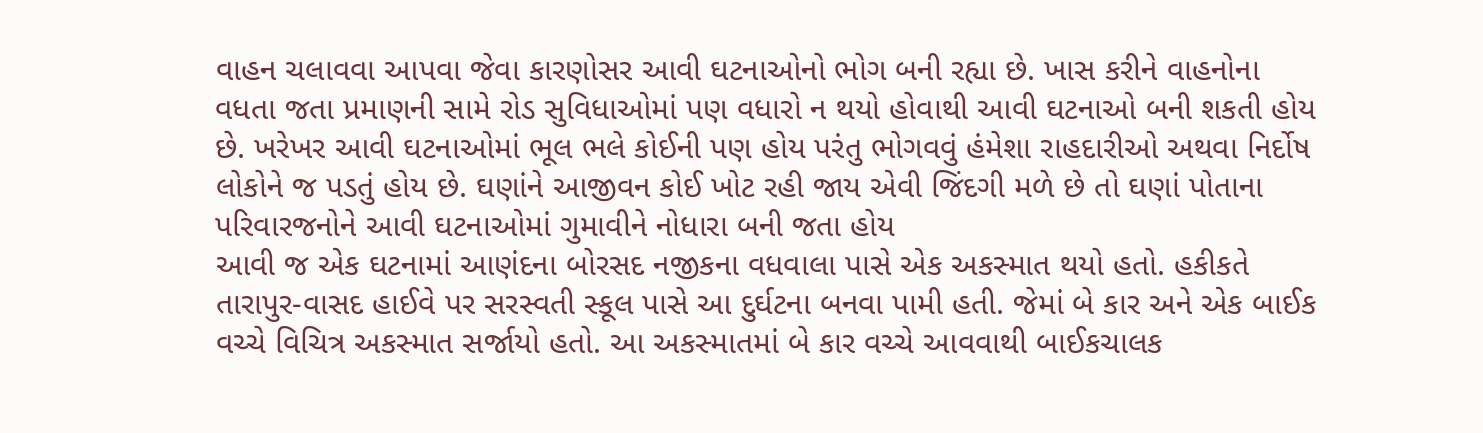વાહન ચલાવવા આપવા જેવા કારણોસર આવી ઘટનાઓનો ભોગ બની રહ્યા છે. ખાસ કરીને વાહનોના વધતા જતા પ્રમાણની સામે રોડ સુવિધાઓમાં પણ વધારો ન થયો હોવાથી આવી ઘટનાઓ બની શકતી હોય છે. ખરેખર આવી ઘટનાઓમાં ભૂલ ભલે કોઈની પણ હોય પરંતુ ભોગવવું હંમેશા રાહદારીઓ અથવા નિર્દોષ લોકોને જ પડતું હોય છે. ઘણાંને આજીવન કોઈ ખોટ રહી જાય એવી જિંદગી મળે છે તો ઘણાં પોતાના પરિવારજનોને આવી ઘટનાઓમાં ગુમાવીને નોધારા બની જતા હોય
આવી જ એક ઘટનામાં આણંદના બોરસદ નજીકના વધવાલા પાસે એક અકસ્માત થયો હતો. હકીકતે તારાપુર-વાસદ હાઈવે પર સરસ્વતી સ્કૂલ પાસે આ દુર્ઘટના બનવા પામી હતી. જેમાં બે કાર અને એક બાઈક વચ્ચે વિચિત્ર અકસ્માત સર્જાયો હતો. આ અકસ્માતમાં બે કાર વચ્ચે આવવાથી બાઈકચાલક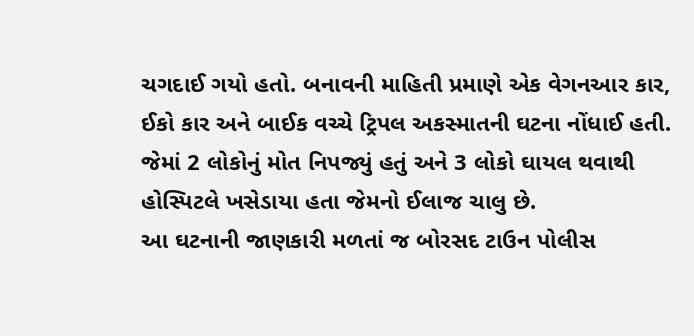ચગદાઈ ગયો હતો. બનાવની માહિતી પ્રમાણે એક વેગનઆર કાર, ઈકો કાર અને બાઈક વચ્ચે ટ્રિપલ અકસ્માતની ઘટના નોંધાઈ હતી. જેમાં 2 લોકોનું મોત નિપજ્યું હતું અને 3 લોકો ઘાયલ થવાથી હોસ્પિટલે ખસેડાયા હતા જેમનો ઈલાજ ચાલુ છે.
આ ઘટનાની જાણકારી મળતાં જ બોરસદ ટાઉન પોલીસ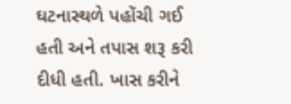ઘટનાસ્થળે પહોંચી ગઈ હતી અને તપાસ શરૂ કરી દીધી હતી. ખાસ કરીને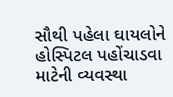સૌથી પહેલા ઘાયલોને હોસ્પિટલ પહોંચાડવા માટેની વ્યવસ્થા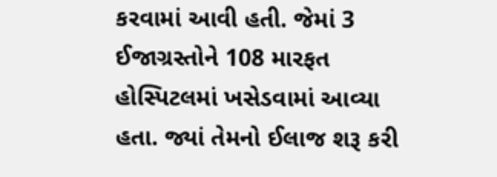કરવામાં આવી હતી. જેમાં 3 ઈજાગ્રસ્તોને 108 મારફત હોસ્પિટલમાં ખસેડવામાં આવ્યા હતા. જ્યાં તેમનો ઈલાજ શરૂ કરી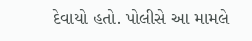દેવાયો હતો. પોલીસે આ મામલે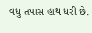વધુ તપાસ હાથ ધરી છે.